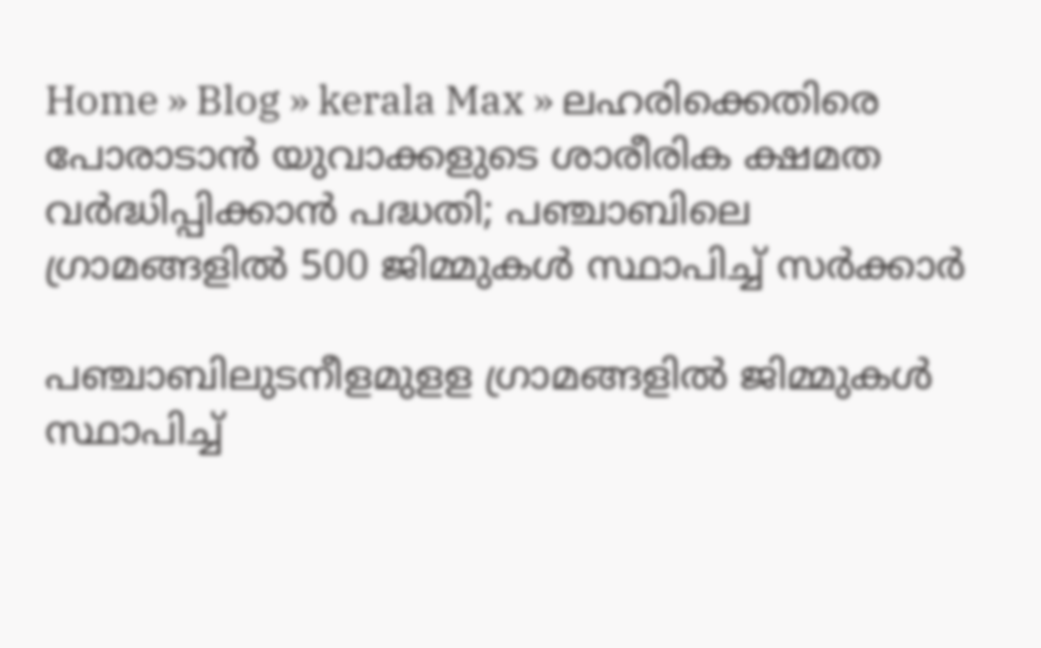Home » Blog » kerala Max » ലഹരിക്കെതിരെ പോരാടാൻ യുവാക്കളുടെ ശാരീരിക ക്ഷമത വർദ്ധിപ്പിക്കാൻ പദ്ധതി; പഞ്ചാബിലെ ഗ്രാമങ്ങളിൽ 500 ജിമ്മുകൾ സ്ഥാപിച്ച് സർക്കാർ

പഞ്ചാബിലുടനീളമുളള ഗ്രാമങ്ങളില്‍ ജിമ്മുകള്‍ സ്ഥാപിച്ച്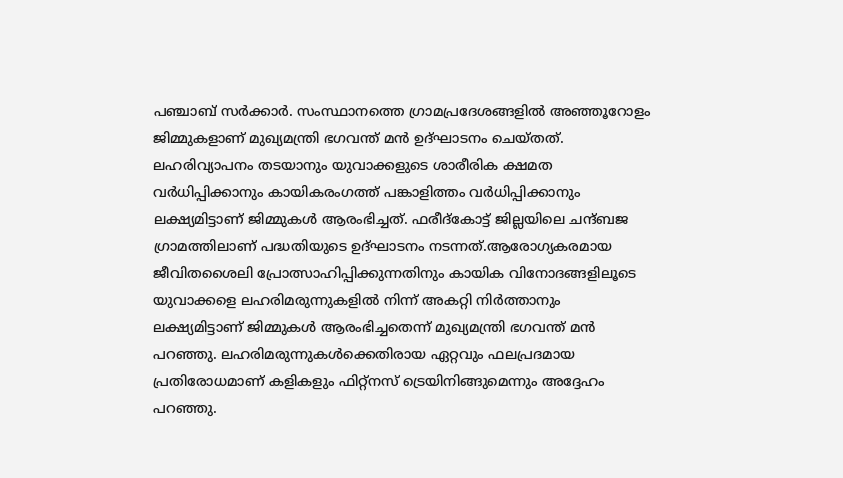പഞ്ചാബ് സര്‍ക്കാര്‍. സംസ്ഥാനത്തെ ഗ്രാമപ്രദേശങ്ങളിൽ അഞ്ഞൂറോളം ജിമ്മുകളാണ് മുഖ്യമന്ത്രി ഭഗവന്ത് മന്‍ ഉദ്ഘാടനം ചെയ്തത്. ലഹരിവ്യാപനം തടയാനും യുവാക്കളുടെ ശാരീരിക ക്ഷമത വര്‍ധിപ്പിക്കാനും കായികരംഗത്ത് പങ്കാളിത്തം വര്‍ധിപ്പിക്കാനും ലക്ഷ്യമിട്ടാണ് ജിമ്മുകള്‍ ആരംഭിച്ചത്. ഫരീദ്‌കോട്ട് ജില്ലയിലെ ചന്ദ്ബജ ഗ്രാമത്തിലാണ് പദ്ധതിയുടെ ഉദ്ഘാടനം നടന്നത്.ആരോഗ്യകരമായ ജീവിതശൈലി പ്രോത്സാഹിപ്പിക്കുന്നതിനും കായിക വിനോദങ്ങളിലൂടെ യുവാക്കളെ ലഹരിമരുന്നുകളില്‍ നിന്ന് അകറ്റി നിര്‍ത്താനും ലക്ഷ്യമിട്ടാണ് ജിമ്മുകള്‍ ആരംഭിച്ചതെന്ന് മുഖ്യമന്ത്രി ഭഗവന്ത് മൻ പറഞ്ഞു. ലഹരിമരുന്നുകള്‍ക്കെതിരായ ഏറ്റവും ഫലപ്രദമായ പ്രതിരോധമാണ് കളികളും ഫിറ്റ്‌നസ് ട്രെയിനിങ്ങുമെന്നും അദ്ദേഹം പറഞ്ഞു.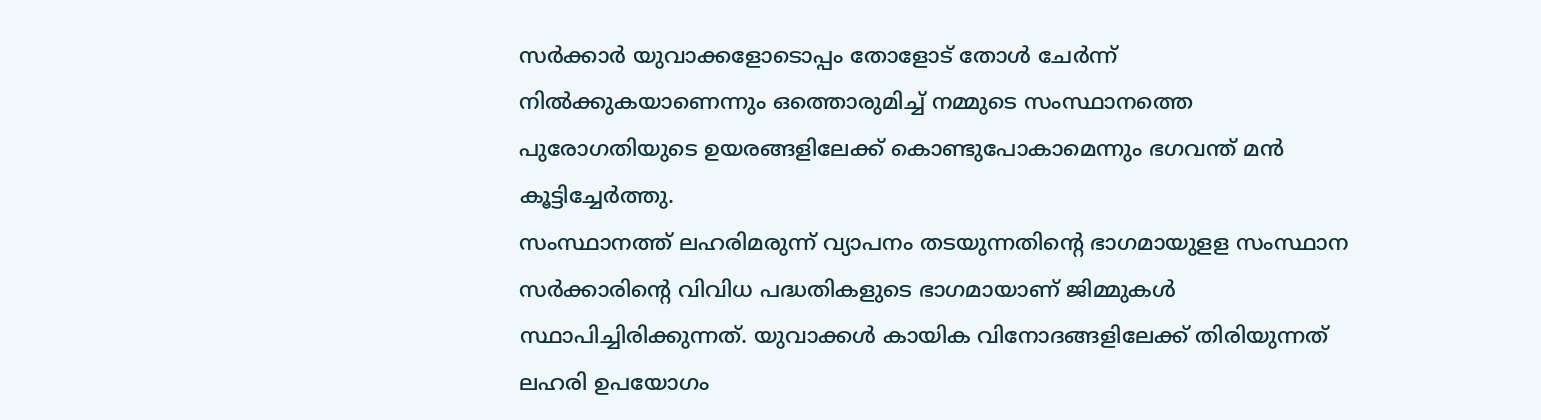സര്‍ക്കാര്‍ യുവാക്കളോടൊപ്പം തോളോട് തോള്‍ ചേര്‍ന്ന് നില്‍ക്കുകയാണെന്നും ഒത്തൊരുമിച്ച് നമ്മുടെ സംസ്ഥാനത്തെ പുരോഗതിയുടെ ഉയരങ്ങളിലേക്ക് കൊണ്ടുപോകാമെന്നും ഭഗവന്ത് മന്‍ കൂട്ടിച്ചേർത്തു.
സംസ്ഥാനത്ത് ലഹരിമരുന്ന് വ്യാപനം തടയുന്നതിന്റെ ഭാഗമായുളള സംസ്ഥാന സർക്കാരിന്റെ വിവിധ പദ്ധതികളുടെ ഭാഗമായാണ് ജിമ്മുകള്‍ സ്ഥാപിച്ചിരിക്കുന്നത്. യുവാക്കള്‍ കായിക വിനോദങ്ങളിലേക്ക് തിരിയുന്നത് ലഹരി ഉപയോഗം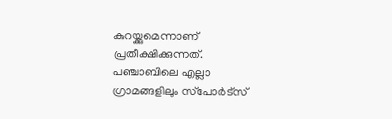കുറയ്ക്കുമെന്നാണ് പ്രതീക്ഷിക്കുന്നത്. പഞ്ചാബിലെ എല്ലാ ഗ്രാമങ്ങളിലും സ്‌പോര്‍ട്‌സ്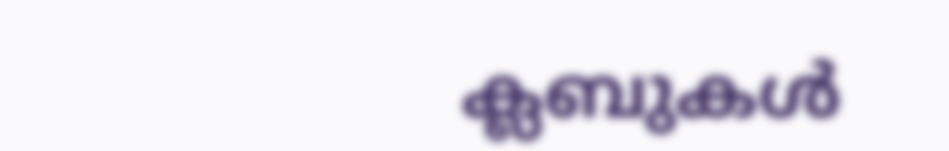ക്ലബുകള്‍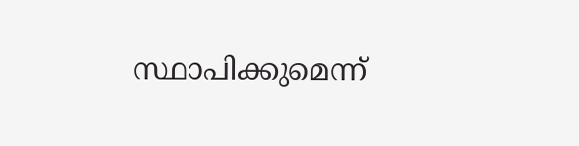സ്ഥാപിക്കുമെന്ന്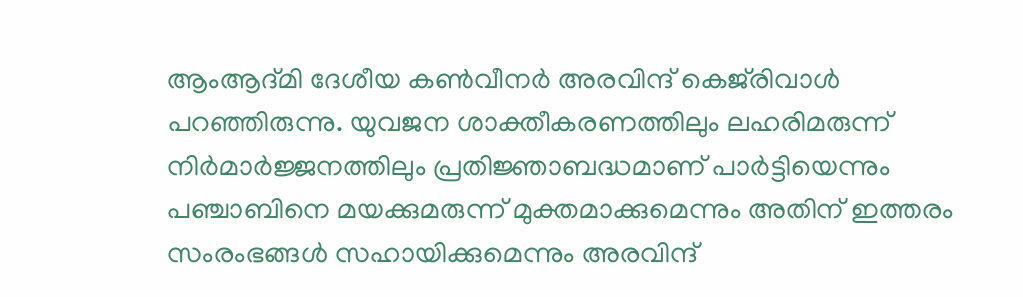ആംആദ്മി ദേശീയ കണ്‍വീനര്‍ അരവിന്ദ് കെജ്‌രിവാള്‍ പറഞ്ഞിരുന്നു. യുവജന ശാക്തീകരണത്തിലും ലഹരിമരുന്ന് നിര്‍മാര്‍ജ്ജനത്തിലും പ്രതിജ്ഞാബദ്ധമാണ് പാര്‍ട്ടിയെന്നും പഞ്ചാബിനെ മയക്കുമരുന്ന് മുക്തമാക്കുമെന്നും അതിന് ഇത്തരം സംരംഭങ്ങള്‍ സഹായിക്കുമെന്നും അരവിന്ദ്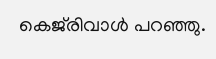കെജ്‌രിവാള്‍ പറഞ്ഞു.